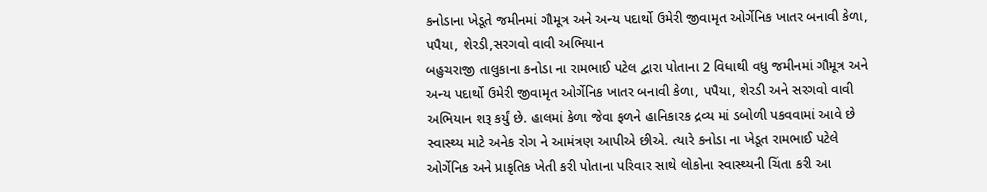કનોડાના ખેડૂતે જમીનમાં ગૌમૂત્ર અને અન્ય પદાર્થો ઉમેરી જીવામૃત ઓર્ગેનિક ખાતર બનાવી કેળા, પપૈયા, શેરડી,સરગવો વાવી અભિયાન
બહુચરાજી તાલુકાના કનોડા ના રામભાઈ પટેલ દ્વારા પોતાના 2 વિધાથી વધુ જમીનમાં ગૌમૂત્ર અને અન્ય પદાર્થો ઉમેરી જીવામૃત ઓર્ગેનિક ખાતર બનાવી કેળા, પપૈયા, શેરડી અને સરગવો વાવી અભિયાન શરૂ કર્યું છે. હાલમાં કેળા જેવા ફળને હાનિકારક દ્રવ્ય માં ડબોળી પકવવામાં આવે છે સ્વાસ્થ્ય માટે અનેક રોગ ને આમંત્રણ આપીએ છીએ. ત્યારે કનોડા ના ખેડૂત રામભાઈ પટેલે ઓર્ગેનિક અને પ્રાકૃતિક ખેતી કરી પોતાના પરિવાર સાથે લોકોના સ્વાસ્થ્યની ચિંતા કરી આ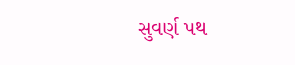સુવર્ણ પથ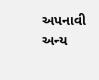અપનાવી અન્ય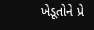ખેડૂતોને પ્રે